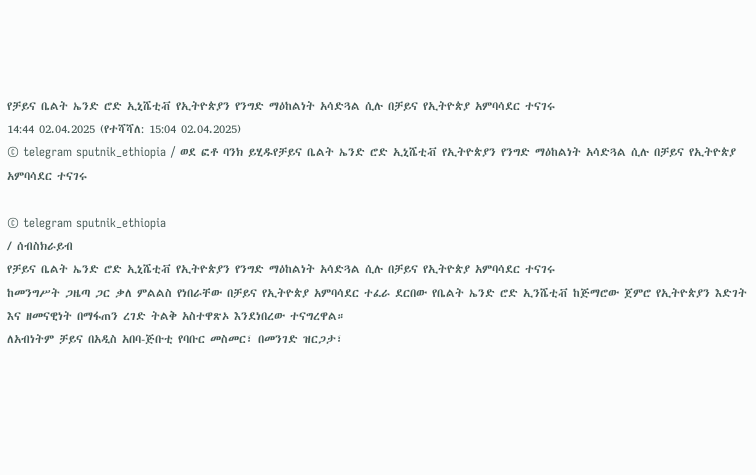የቻይና ቤልት ኤንድ ሮድ ኢኒሼቲቭ የኢትዮጵያን የንግድ ማዕከልነት አሳድጓል ሲሉ በቻይና የኢትዮጵያ አምባሳደር ተናገሩ
14:44 02.04.2025 (የተሻሻለ: 15:04 02.04.2025)
© telegram sputnik_ethiopia / ወደ ፎቶ ባንክ ይሂዱየቻይና ቤልት ኤንድ ሮድ ኢኒሼቲቭ የኢትዮጵያን የንግድ ማዕከልነት አሳድጓል ሲሉ በቻይና የኢትዮጵያ አምባሳደር ተናገሩ

© telegram sputnik_ethiopia
/ ሰብስክራይብ
የቻይና ቤልት ኤንድ ሮድ ኢኒሼቲቭ የኢትዮጵያን የንግድ ማዕከልነት አሳድጓል ሲሉ በቻይና የኢትዮጵያ አምባሳደር ተናገሩ
ከመንግሥት ጋዜጣ ጋር ቃለ ምልልስ የነበራቸው በቻይና የኢትዮጵያ አምባሳደር ተፈራ ደርበው የቤልት ኤንድ ሮድ ኢንሼቲቭ ከጅማሮው ጀምሮ የኢትዮጵያን እድገት እና ዘመናዊነት በማፋጠን ረገድ ትልቅ አስተዋጽኦ እንደነበረው ተናግረዋል።
ለአብነትም ቻይና በአዲስ አበባ-ጅቡቲ የባቡር መስመር፣ በመንገድ ዝርጋታ፣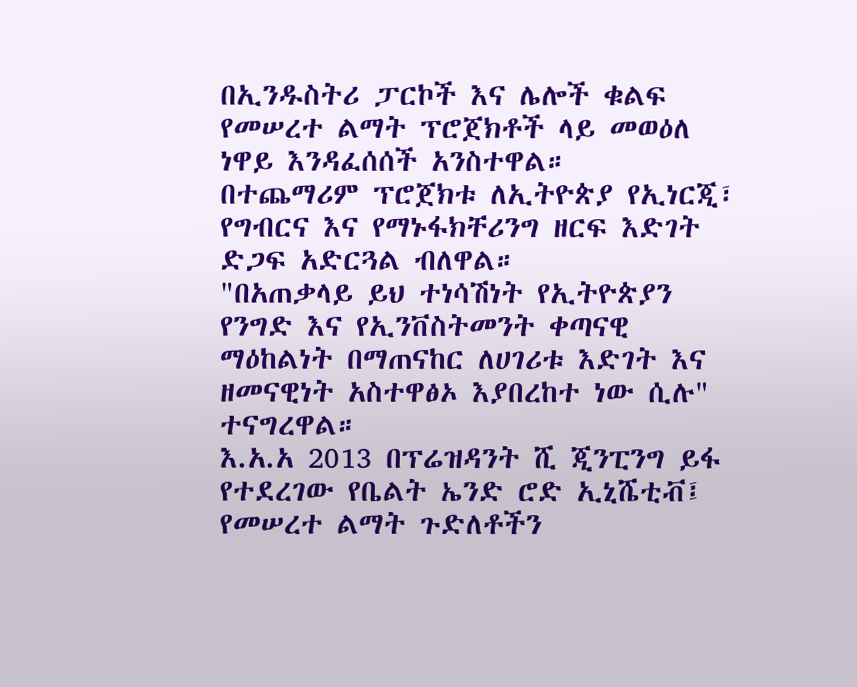በኢንዱስትሪ ፓርኮች እና ሌሎች ቁልፍ የመሠረተ ልማት ፕሮጀክቶች ላይ መወዕለ ነዋይ እንዳፈሰሰች አንስተዋል።
በተጨማሪም ፕሮጀክቱ ለኢትዮጵያ የኢነርጂ፣ የግብርና እና የማኑፋክቸሪንግ ዘርፍ እድገት ድጋፍ አድርጓል ብለዋል።
"በአጠቃላይ ይህ ተነሳሽነት የኢትዮጵያን የንግድ እና የኢንቨስትመንት ቀጣናዊ ማዕከልነት በማጠናከር ለሀገሪቱ እድገት እና ዘመናዊነት አስተዋፅኦ እያበረከተ ነው ሲሉ" ተናግረዋል።
እ.አ.አ 2013 በፕሬዝዳንት ሺ ጂንፒንግ ይፋ የተደረገው የቤልት ኤንድ ሮድ ኢኒሼቲቭ፤ የመሠረተ ልማት ጉድለቶችን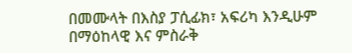በመሙላት በእስያ ፓሲፊክ፣ አፍሪካ እንዲሁም በማዕከላዊ እና ምስራቅ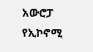አውሮፓ የኢኮኖሚ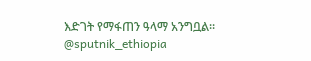እድገት የማፋጠን ዓላማ አንግቧል።
@sputnik_ethiopia